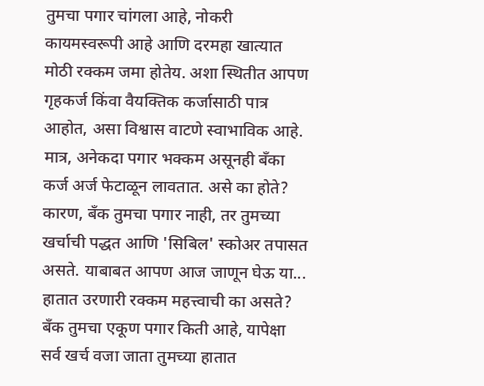तुमचा पगार चांगला आहे, नोकरी कायमस्वरूपी आहे आणि दरमहा खात्यात मोठी रक्कम जमा होतेय. अशा स्थितीत आपण गृहकर्ज किंवा वैयक्तिक कर्जासाठी पात्र आहोत, असा विश्वास वाटणे स्वाभाविक आहे. मात्र, अनेकदा पगार भक्कम असूनही बँका कर्ज अर्ज फेटाळून लावतात. असे का होते? कारण, बँक तुमचा पगार नाही, तर तुमच्या खर्चाची पद्धत आणि 'सिबिल' स्कोअर तपासत असते. याबाबत आपण आज जाणून घेऊ या...
हातात उरणारी रक्कम महत्त्वाची का असते?
बँक तुमचा एकूण पगार किती आहे, यापेक्षा सर्व खर्च वजा जाता तुमच्या हातात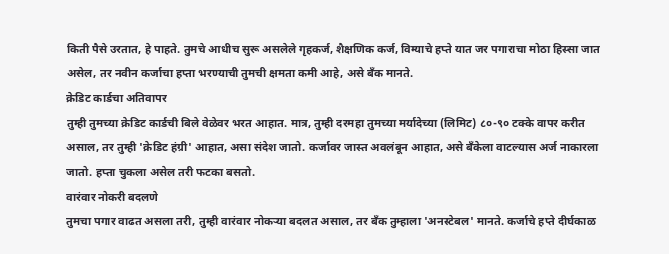किती पैसे उरतात, हे पाहते. तुमचे आधीच सुरू असलेले गृहकर्ज, शैक्षणिक कर्ज, विम्याचे हप्ते यात जर पगाराचा मोठा हिस्सा जात असेल, तर नवीन कर्जाचा हप्ता भरण्याची तुमची क्षमता कमी आहे, असे बँक मानते.
क्रेडिट कार्डचा अतिवापर
तुम्ही तुमच्या क्रेडिट कार्डची बिले वेळेवर भरत आहात. मात्र, तुम्ही दरमहा तुमच्या मर्यादेच्या (लिमिट) ८०-९० टक्के वापर करीत असाल, तर तुम्ही 'क्रेडिट हंग्री' आहात, असा संदेश जातो. कर्जावर जास्त अवलंबून आहात, असे बँकेला वाटल्यास अर्ज नाकारला जातो. हप्ता चुकला असेल तरी फटका बसतो.
वारंवार नोकरी बदलणे
तुमचा पगार वाढत असला तरी, तुम्ही वारंवार नोकऱ्या बदलत असाल, तर बँक तुम्हाला 'अनस्टेबल' मानते. कर्जाचे हप्ते दीर्घकाळ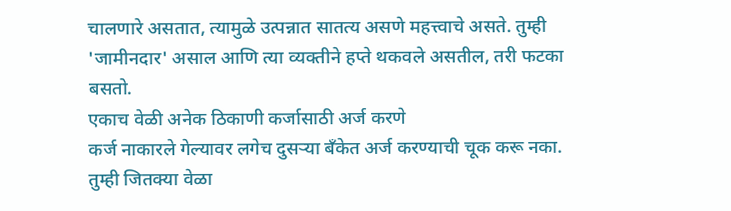चालणारे असतात, त्यामुळे उत्पन्नात सातत्य असणे महत्त्वाचे असते. तुम्ही 'जामीनदार' असाल आणि त्या व्यक्तीने हप्ते थकवले असतील, तरी फटका बसतो.
एकाच वेळी अनेक ठिकाणी कर्जासाठी अर्ज करणे
कर्ज नाकारले गेल्यावर लगेच दुसऱ्या बँकेत अर्ज करण्याची चूक करू नका. तुम्ही जितक्या वेळा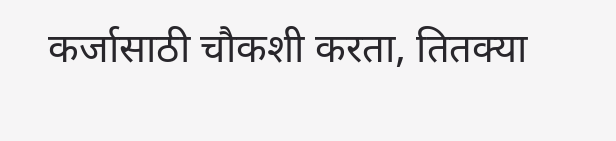कर्जासाठी चौकशी करता, तितक्या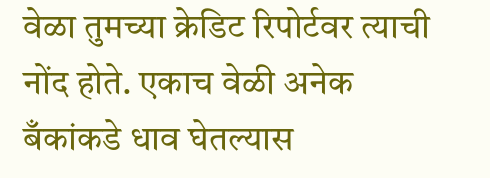वेळा तुमच्या क्रेडिट रिपोर्टवर त्याची नोंद होते. एकाच वेळी अनेक बँकांकडे धाव घेतल्यास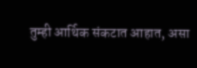तुम्ही आर्थिक संकटात आहात, असा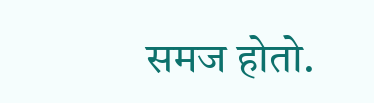समज होतो.